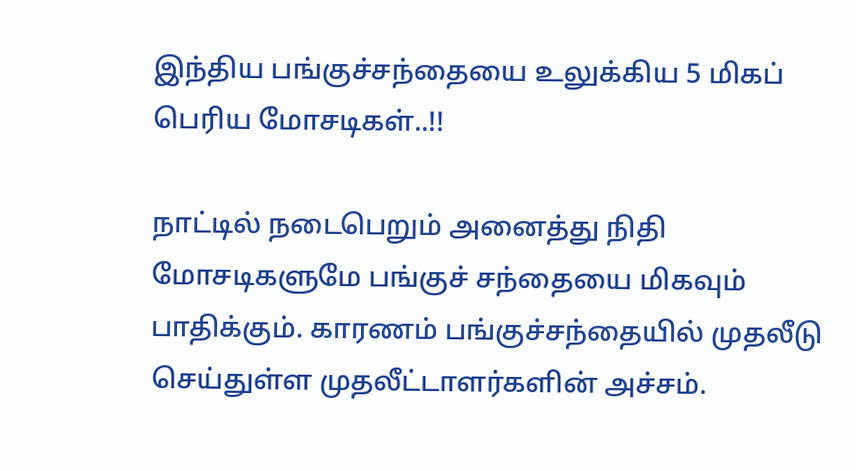இந்திய பங்குச்சந்தையை உலுக்கிய 5 மிகப் பெரிய மோசடிகள்..!!

நாட்டில் நடைபெறும் அனைத்து நிதி மோசடிகளுமே பங்குச் சந்தையை மிகவும் பாதிக்கும். காரணம் பங்குச்சந்தையில் முதலீடு செய்துள்ள முதலீட்டாளர்களின் அச்சம்.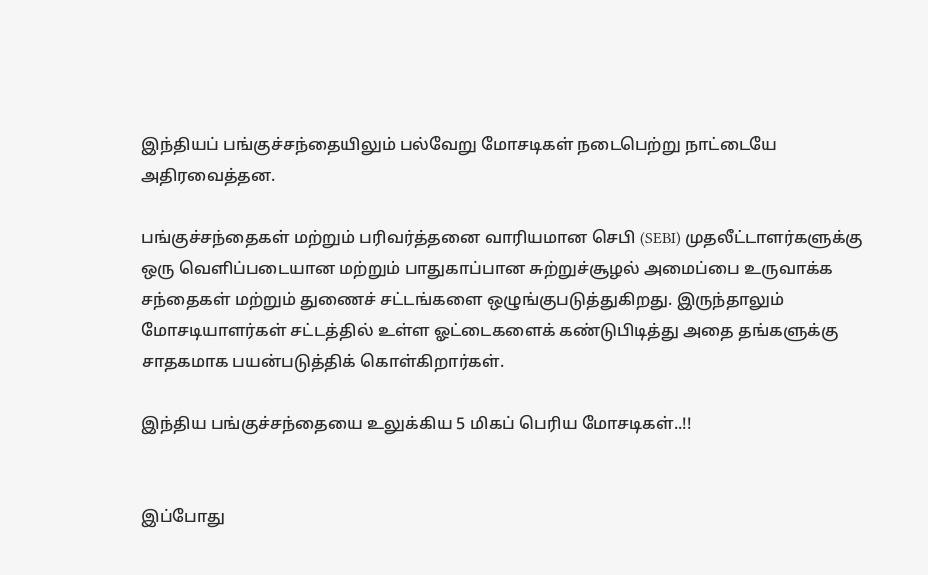இந்தியப் பங்குச்சந்தையிலும் பல்வேறு மோசடிகள் நடைபெற்று நாட்டையே அதிரவைத்தன.

பங்குச்சந்தைகள் மற்றும் பரிவர்த்தனை வாரியமான செபி (SEBI) முதலீட்டாளர்களுக்கு ஒரு வெளிப்படையான மற்றும் பாதுகாப்பான சுற்றுச்சூழல் அமைப்பை உருவாக்க சந்தைகள் மற்றும் துணைச் சட்டங்களை ஒழுங்குபடுத்துகிறது. இருந்தாலும் மோசடியாளர்கள் சட்டத்தில் உள்ள ஓட்டைகளைக் கண்டுபிடித்து அதை தங்களுக்கு சாதகமாக பயன்படுத்திக் கொள்கிறார்கள்.

இந்திய பங்குச்சந்தையை உலுக்கிய 5 மிகப் பெரிய மோசடிகள்..!!


இப்போது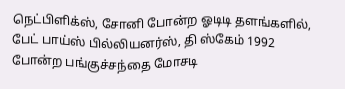நெட்பிளிக்ஸ், சோனி போன்ற ஓடிடி தளங்களில், பேட் பாய்ஸ் பில்லியனர்ஸ், தி ஸ்கேம் 1992 போன்ற பங்குச்சந்தை மோசடி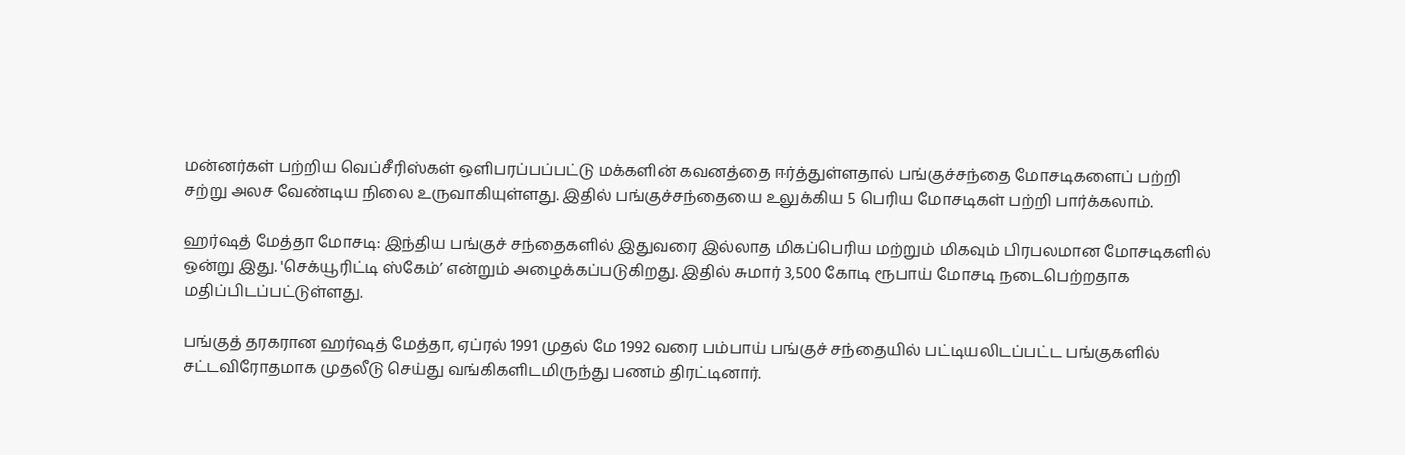மன்னர்கள் பற்றிய வெப்சீரிஸ்கள் ஒளிபரப்பப்பட்டு மக்களின் கவனத்தை ஈர்த்துள்ளதால் பங்குச்சந்தை மோசடிகளைப் பற்றி சற்று அலச வேண்டிய நிலை உருவாகியுள்ளது. இதில் பங்குச்சந்தையை உலுக்கிய 5 பெரிய மோசடிகள் பற்றி பார்க்கலாம்.

ஹர்ஷத் மேத்தா மோசடி: இந்திய பங்குச் சந்தைகளில் இதுவரை இல்லாத மிகப்பெரிய மற்றும் மிகவும் பிரபலமான மோசடிகளில் ஒன்று இது. 'செக்யூரிட்டி ஸ்கேம்’ என்றும் அழைக்கப்படுகிறது. இதில் சுமார் 3,500 கோடி ரூபாய் மோசடி நடைபெற்றதாக மதிப்பிடப்பட்டுள்ளது.

பங்குத் தரகரான ஹர்ஷத் மேத்தா, ஏப்ரல் 1991 முதல் மே 1992 வரை பம்பாய் பங்குச் சந்தையில் பட்டியலிடப்பட்ட பங்குகளில் சட்டவிரோதமாக முதலீடு செய்து வங்கிகளிடமிருந்து பணம் திரட்டினார்.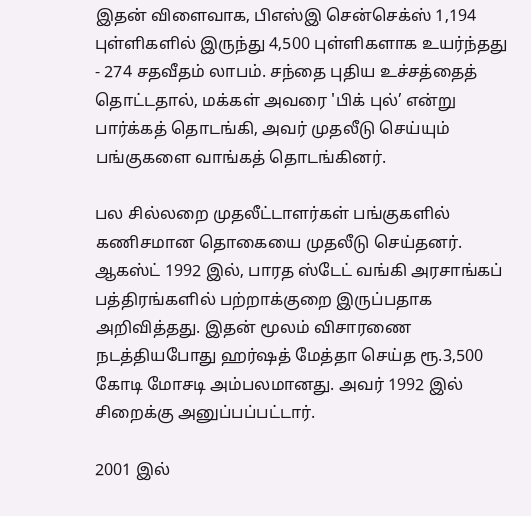இதன் விளைவாக, பிஎஸ்இ சென்செக்ஸ் 1,194 புள்ளிகளில் இருந்து 4,500 புள்ளிகளாக உயர்ந்தது - 274 சதவீதம் லாபம். சந்தை புதிய உச்சத்தைத் தொட்டதால், மக்கள் அவரை 'பிக் புல்’ என்று பார்க்கத் தொடங்கி, அவர் முதலீடு செய்யும் பங்குகளை வாங்கத் தொடங்கினர்.

பல சில்லறை முதலீட்டாளர்கள் பங்குகளில் கணிசமான தொகையை முதலீடு செய்தனர். ஆகஸ்ட் 1992 இல், பாரத ஸ்டேட் வங்கி அரசாங்கப் பத்திரங்களில் பற்றாக்குறை இருப்பதாக அறிவித்தது. இதன் மூலம் விசாரணை நடத்தியபோது ஹர்ஷத் மேத்தா செய்த ரூ.3,500 கோடி மோசடி அம்பலமானது. அவர் 1992 இல் சிறைக்கு அனுப்பப்பட்டார்.

2001 இல்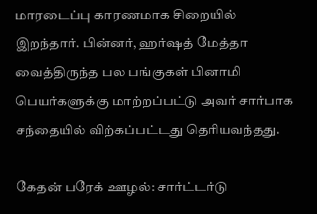மாரடைப்பு காரணமாக சிறையில் இறந்தார். பின்னர், ஹர்ஷத் மேத்தா வைத்திருந்த பல பங்குகள் பினாமி பெயர்களுக்கு மாற்றப்பட்டு அவர் சார்பாக சந்தையில் விற்கப்பட்டது தெரியவந்தது.

கேதன் பரேக் ஊழல்: சார்ட்டர்டு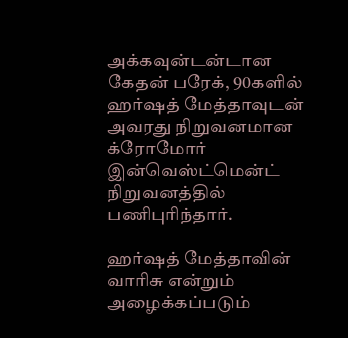அக்கவுன்டன்டான கேதன் பரேக், 90களில் ஹர்ஷத் மேத்தாவுடன் அவரது நிறுவனமான க்ரோமோர் இன்வெஸ்ட்மென்ட் நிறுவனத்தில் பணிபுரிந்தார்.

ஹர்ஷத் மேத்தாவின் வாரிசு என்றும் அழைக்கப்படும்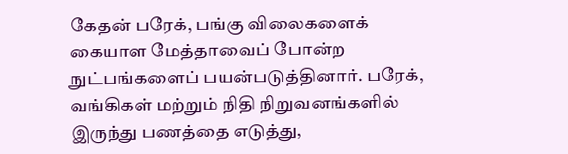கேதன் பரேக், பங்கு விலைகளைக் கையாள மேத்தாவைப் போன்ற நுட்பங்களைப் பயன்படுத்தினார். பரேக், வங்கிகள் மற்றும் நிதி நிறுவனங்களில் இருந்து பணத்தை எடுத்து,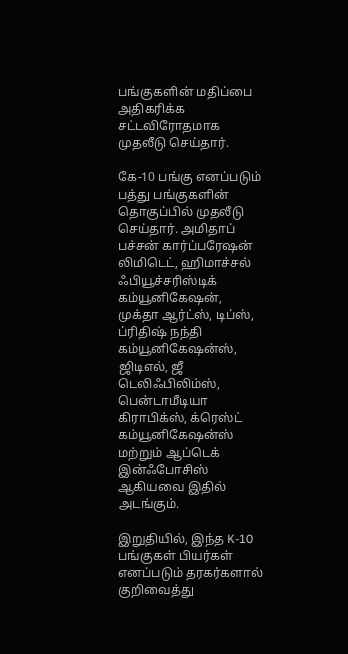பங்குகளின் மதிப்பை அதிகரிக்க சட்டவிரோதமாக முதலீடு செய்தார்.

கே-10 பங்கு எனப்படும் பத்து பங்குகளின் தொகுப்பில் முதலீடு செய்தார். அமிதாப் பச்சன் கார்ப்பரேஷன் லிமிடெட், ஹிமாச்சல் ஃபியூச்சரிஸ்டிக் கம்யூனிகேஷன், முக்தா ஆர்ட்ஸ், டிப்ஸ், ப்ரிதிஷ் நந்தி கம்யூனிகேஷன்ஸ், ஜிடிஎல், ஜீ டெலிஃபிலிம்ஸ், பென்டாமீடியா கிராபிக்ஸ், க்ரெஸ்ட் கம்யூனிகேஷன்ஸ் மற்றும் ஆப்டெக் இன்ஃபோசிஸ் ஆகியவை இதில் அடங்கும்.

இறுதியில், இந்த K-10 பங்குகள் பியர்கள் எனப்படும் தரகர்களால் குறிவைத்து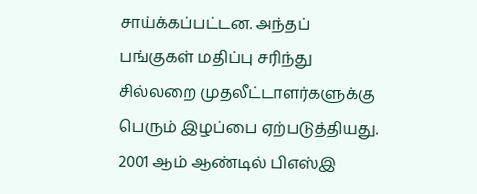சாய்க்கப்பட்டன. அந்தப் பங்குகள் மதிப்பு சரிந்து சில்லறை முதலீட்டாளர்களுக்கு பெரும் இழப்பை ஏற்படுத்தியது. 2001 ஆம் ஆண்டில் பிஎஸ்இ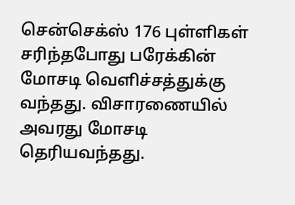சென்செக்ஸ் 176 புள்ளிகள் சரிந்தபோது பரேக்கின் மோசடி வெளிச்சத்துக்கு வந்தது. விசாரணையில் அவரது மோசடி தெரியவந்தது.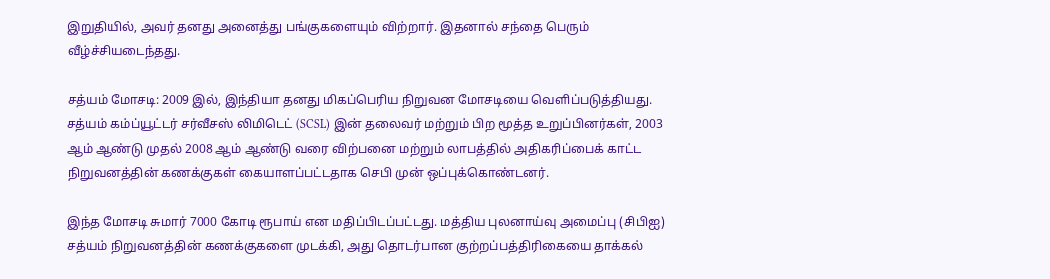இறுதியில், அவர் தனது அனைத்து பங்குகளையும் விற்றார். இதனால் சந்தை பெரும் வீழ்ச்சியடைந்தது.

சத்யம் மோசடி: 2009 இல், இந்தியா தனது மிகப்பெரிய நிறுவன மோசடியை வெளிப்படுத்தியது. சத்யம் கம்ப்யூட்டர் சர்வீசஸ் லிமிடெட் (SCSL) இன் தலைவர் மற்றும் பிற மூத்த உறுப்பினர்கள், 2003 ஆம் ஆண்டு முதல் 2008 ஆம் ஆண்டு வரை விற்பனை மற்றும் லாபத்தில் அதிகரிப்பைக் காட்ட நிறுவனத்தின் கணக்குகள் கையாளப்பட்டதாக செபி முன் ஒப்புக்கொண்டனர்.

இந்த மோசடி சுமார் 7000 கோடி ரூபாய் என மதிப்பிடப்பட்டது. மத்திய புலனாய்வு அமைப்பு (சிபிஐ) சத்யம் நிறுவனத்தின் கணக்குகளை முடக்கி, அது தொடர்பான குற்றப்பத்திரிகையை தாக்கல்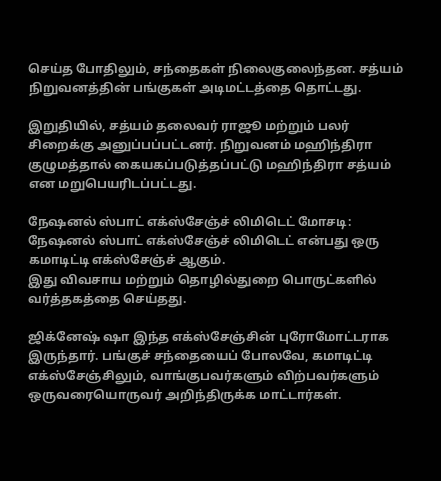செய்த போதிலும், சந்தைகள் நிலைகுலைந்தன. சத்யம் நிறுவனத்தின் பங்குகள் அடிமட்டத்தை தொட்டது.

இறுதியில், சத்யம் தலைவர் ராஜூ மற்றும் பலர் சிறைக்கு அனுப்பப்பட்டனர். நிறுவனம் மஹிந்திரா குழுமத்தால் கையகப்படுத்தப்பட்டு மஹிந்திரா சத்யம் என மறுபெயரிடப்பட்டது.

நேஷனல் ஸ்பாட் எக்ஸ்சேஞ்ச் லிமிடெட் மோசடி: நேஷனல் ஸ்பாட் எக்ஸ்சேஞ்ச் லிமிடெட் என்பது ஒரு கமாடிட்டி எக்ஸ்சேஞ்ச் ஆகும்.
இது விவசாய மற்றும் தொழில்துறை பொருட்களில் வர்த்தகத்தை செய்தது.

ஜிக்னேஷ் ஷா இந்த எக்ஸ்சேஞ்சின் புரோமோட்டராக இருந்தார். பங்குச் சந்தையைப் போலவே, கமாடிட்டி எக்ஸ்சேஞ்சிலும், வாங்குபவர்களும் விற்பவர்களும் ஒருவரையொருவர் அறிந்திருக்க மாட்டார்கள்.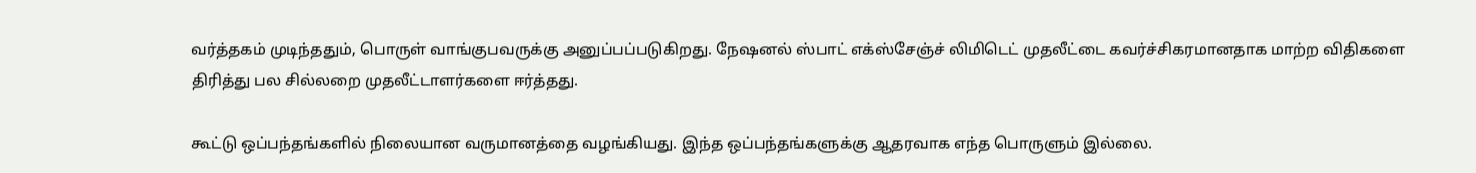வர்த்தகம் முடிந்ததும், பொருள் வாங்குபவருக்கு அனுப்பப்படுகிறது. நேஷனல் ஸ்பாட் எக்ஸ்சேஞ்ச் லிமிடெட் முதலீட்டை கவர்ச்சிகரமானதாக மாற்ற விதிகளை திரித்து பல சில்லறை முதலீட்டாளர்களை ஈர்த்தது.

கூட்டு ஒப்பந்தங்களில் நிலையான வருமானத்தை வழங்கியது. இந்த ஒப்பந்தங்களுக்கு ஆதரவாக எந்த பொருளும் இல்லை.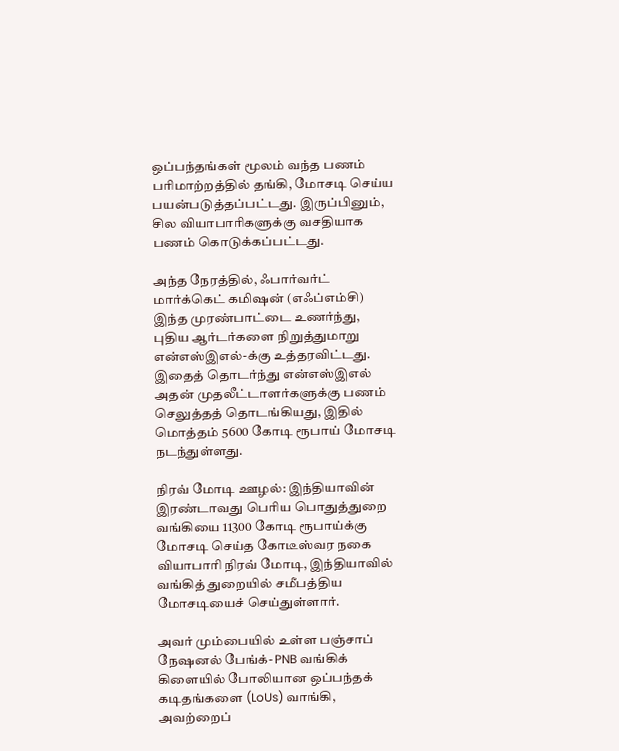ஒப்பந்தங்கள் மூலம் வந்த பணம் பரிமாற்றத்தில் தங்கி, மோசடி செய்ய பயன்படுத்தப்பட்டது. இருப்பினும், சில வியாபாரிகளுக்கு வசதியாக பணம் கொடுக்கப்பட்டது.

அந்த நேரத்தில், ஃபார்வர்ட் மார்க்கெட் கமிஷன் (எஃப்எம்சி) இந்த முரண்பாட்டை உணர்ந்து, புதிய ஆர்டர்களை நிறுத்துமாறு என்எஸ்இஎல்-க்கு உத்தரவிட்டது. இதைத் தொடர்ந்து என்எஸ்இஎல் அதன் முதலீட்டாளர்களுக்கு பணம் செலுத்தத் தொடங்கியது, இதில் மொத்தம் 5600 கோடி ரூபாய் மோசடி நடந்துள்ளது.

நிரவ் மோடி ஊழல்: இந்தியாவின் இரண்டாவது பெரிய பொதுத்துறை வங்கியை 11300 கோடி ரூபாய்க்கு மோசடி செய்த கோடீஸ்வர நகை வியாபாரி நிரவ் மோடி, இந்தியாவில் வங்கித் துறையில் சமீபத்திய மோசடியைச் செய்துள்ளார்.

அவர் மும்பையில் உள்ள பஞ்சாப் நேஷனல் பேங்க்- PNB வங்கிக் கிளையில் போலியான ஒப்பந்தக் கடிதங்களை (LoUs) வாங்கி, அவற்றைப்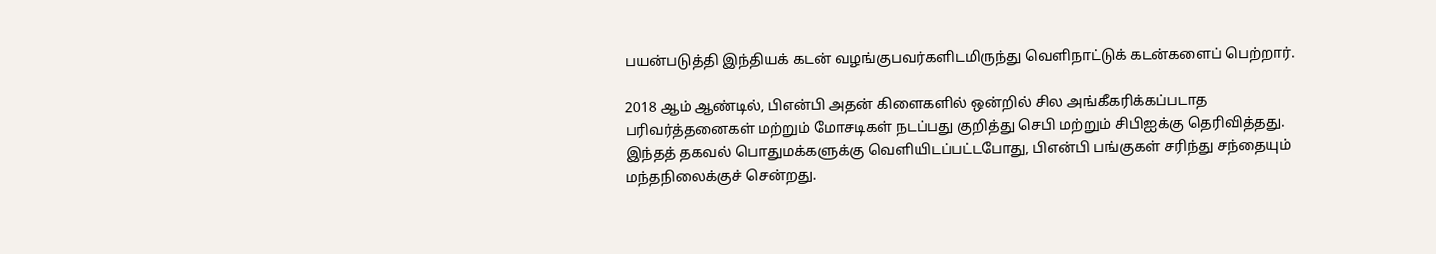பயன்படுத்தி இந்தியக் கடன் வழங்குபவர்களிடமிருந்து வெளிநாட்டுக் கடன்களைப் பெற்றார்.

2018 ஆம் ஆண்டில், பிஎன்பி அதன் கிளைகளில் ஒன்றில் சில அங்கீகரிக்கப்படாத பரிவர்த்தனைகள் மற்றும் மோசடிகள் நடப்பது குறித்து செபி மற்றும் சிபிஐக்கு தெரிவித்தது. இந்தத் தகவல் பொதுமக்களுக்கு வெளியிடப்பட்டபோது, பிஎன்பி பங்குகள் சரிந்து சந்தையும் மந்தநிலைக்குச் சென்றது.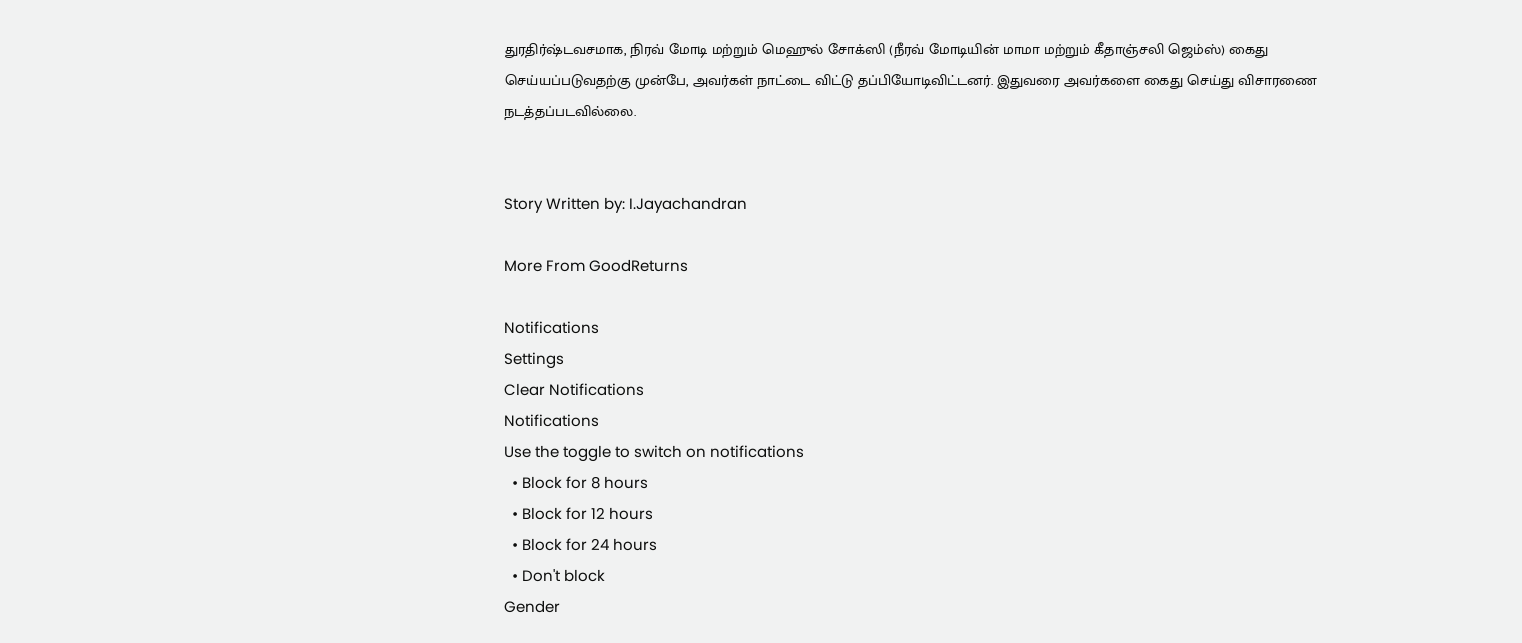துரதிர்ஷ்டவசமாக, நிரவ் மோடி மற்றும் மெஹுல் சோக்ஸி (நீரவ் மோடியின் மாமா மற்றும் கீதாஞ்சலி ஜெம்ஸ்) கைது செய்யப்படுவதற்கு முன்பே, அவர்கள் நாட்டை விட்டு தப்பியோடிவிட்டனர். இதுவரை அவர்களை கைது செய்து விசாரணை நடத்தப்படவில்லை.


Story Written by: I.Jayachandran

More From GoodReturns

Notifications
Settings
Clear Notifications
Notifications
Use the toggle to switch on notifications
  • Block for 8 hours
  • Block for 12 hours
  • Block for 24 hours
  • Don't block
Gender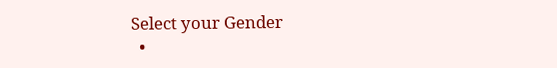Select your Gender
  •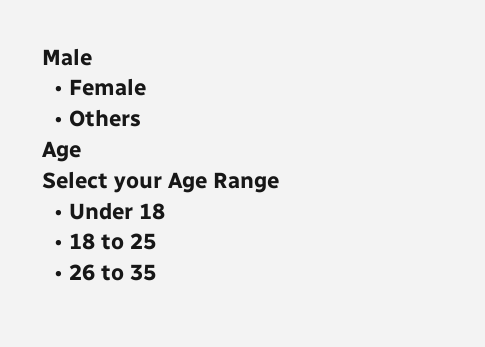Male
  • Female
  • Others
Age
Select your Age Range
  • Under 18
  • 18 to 25
  • 26 to 35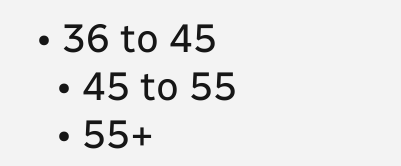• 36 to 45
  • 45 to 55
  • 55+